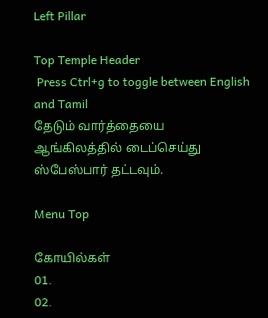Left Pillar

Top Temple Header
 Press Ctrl+g to toggle between English and Tamil
தேடும் வார்த்தையை ஆங்கிலத்தில் டைப்செய்து ஸ்பேஸ்பார் தட்டவும்.

Menu Top

கோயில்கள்
01.
02.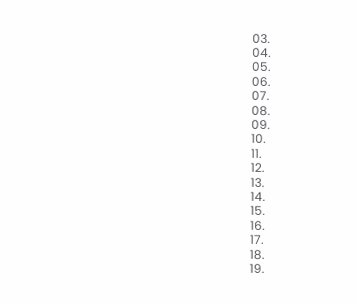03.
04.
05.
06.
07.
08.
09.
10.
11.
12.
13.
14.
15.
16.
17.
18.
19.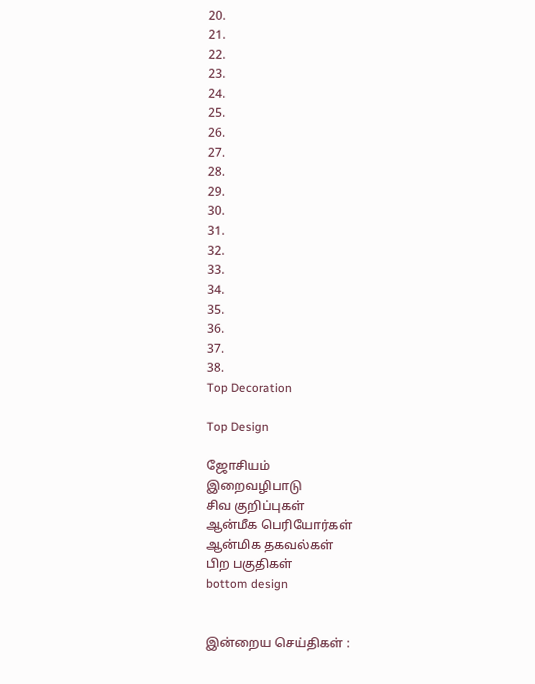20.
21.
22.
23.
24.
25.
26.
27.
28.
29.
30.
31.
32.
33.
34.
35.
36.
37.
38.
Top Decoration

Top Design

ஜோசியம்
இறைவழிபாடு
சிவ குறிப்புகள்
ஆன்மீக பெரியோர்கள்
ஆன்மிக தகவல்கள்
பிற பகுதிகள்
bottom design


இன்றைய செய்திகள் :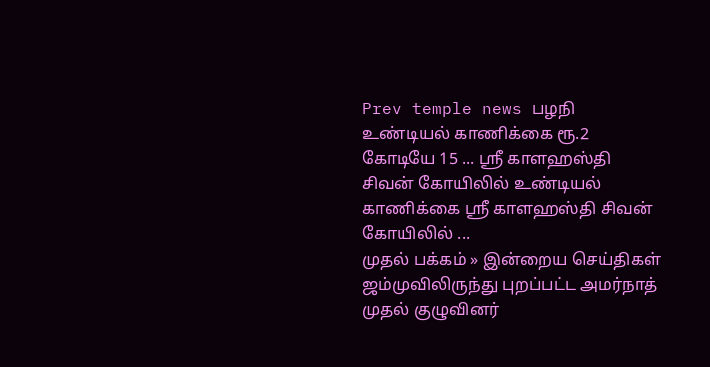Prev temple news பழநி உண்டியல் காணிக்கை ரூ.2 கோடியே 15 ... ஸ்ரீ காளஹஸ்தி சிவன் கோயிலில் உண்டியல் காணிக்கை ஸ்ரீ காளஹஸ்தி சிவன் கோயிலில் ...
முதல் பக்கம் » இன்றைய செய்திகள்
ஜம்முவிலிருந்து புறப்பட்ட அமர்நாத் முதல் குழுவினர்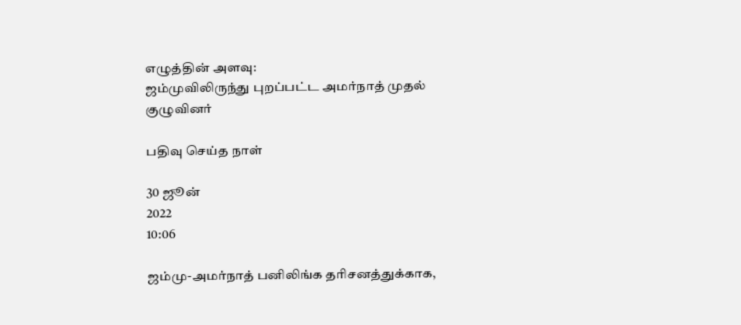எழுத்தின் அளவு:
ஜம்முவிலிருந்து புறப்பட்ட அமர்நாத் முதல் குழுவினர்

பதிவு செய்த நாள்

30 ஜூன்
2022
10:06

ஜம்மு-அமர்நாத் பனிலிங்க தரிசனத்துக்காக,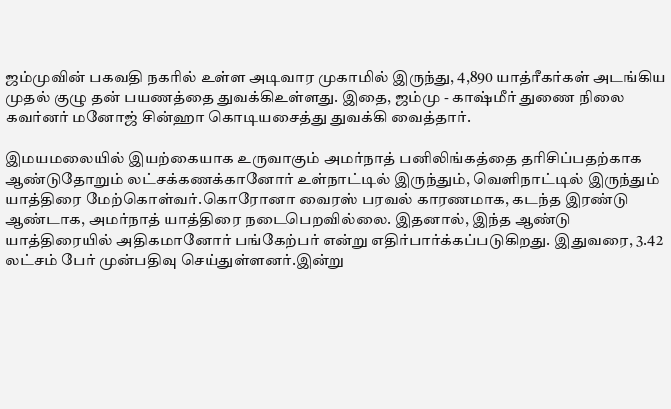ஜம்முவின் பகவதி நகரில் உள்ள அடிவார முகாமில் இருந்து, 4,890 யாத்ரீகர்கள் அடங்கிய முதல் குழு தன் பயணத்தை துவக்கிஉள்ளது. இதை, ஜம்மு - காஷ்மீர் துணை நிலை கவர்னர் மனோஜ் சின்ஹா கொடியசைத்து துவக்கி வைத்தார்.

இமயமலையில் இயற்கையாக உருவாகும் அமர்நாத் பனிலிங்கத்தை தரிசிப்பதற்காக ஆண்டுதோறும் லட்சக்கணக்கானோர் உள்நாட்டில் இருந்தும், வெளிநாட்டில் இருந்தும் யாத்திரை மேற்கொள்வர்.கொரோனா வைரஸ் பரவல் காரணமாக, கடந்த இரண்டு ஆண்டாக, அமர்நாத் யாத்திரை நடைபெறவில்லை. இதனால், இந்த ஆண்டு யாத்திரையில் அதிகமானோர் பங்கேற்பர் என்று எதிர்பார்க்கப்படுகிறது. இதுவரை, 3.42 லட்சம் பேர் முன்பதிவு செய்துள்ளனர்.இன்று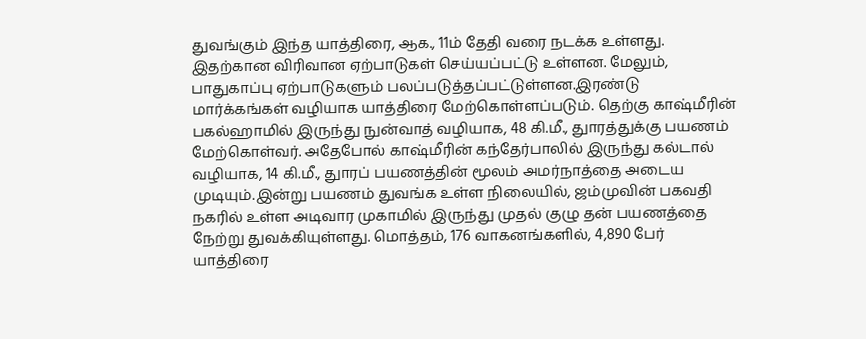துவங்கும் இந்த யாத்திரை, ஆக., 11ம் தேதி வரை நடக்க உள்ளது. இதற்கான விரிவான ஏற்பாடுகள் செய்யப்பட்டு உள்ளன. மேலும், பாதுகாப்பு ஏற்பாடுகளும் பலப்படுத்தப்பட்டுள்ளன.இரண்டு மார்க்கங்கள் வழியாக யாத்திரை மேற்கொள்ளப்படும். தெற்கு காஷ்மீரின் பகல்ஹாமில் இருந்து நுன்வாத் வழியாக, 48 கி.மீ., துாரத்துக்கு பயணம் மேற்கொள்வர். அதேபோல் காஷ்மீரின் கந்தேர்பாலில் இருந்து கல்டால் வழியாக, 14 கி.மீ., துாரப் பயணத்தின் மூலம் அமர்நாத்தை அடைய முடியும்.இன்று பயணம் துவங்க உள்ள நிலையில், ஜம்முவின் பகவதி நகரில் உள்ள அடிவார முகாமில் இருந்து முதல் குழு தன் பயணத்தை நேற்று துவக்கியுள்ளது. மொத்தம், 176 வாகனங்களில், 4,890 பேர் யாத்திரை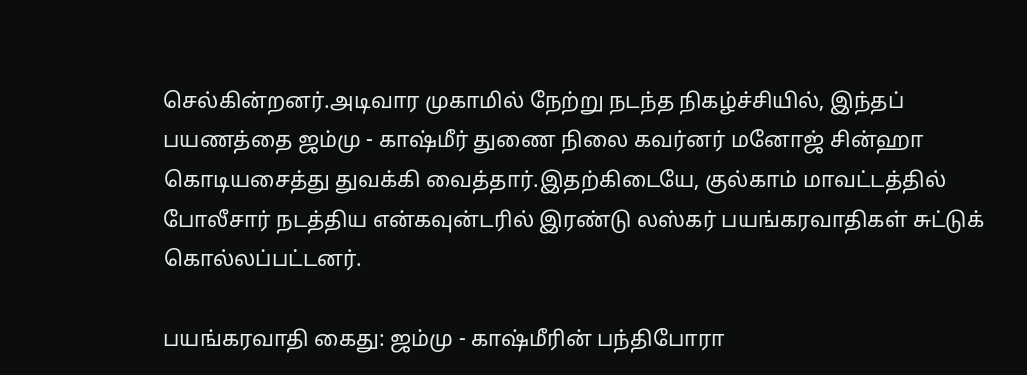செல்கின்றனர்.அடிவார முகாமில் நேற்று நடந்த நிகழ்ச்சியில், இந்தப் பயணத்தை ஜம்மு - காஷ்மீர் துணை நிலை கவர்னர் மனோஜ் சின்ஹா கொடியசைத்து துவக்கி வைத்தார்.இதற்கிடையே, குல்காம் மாவட்டத்தில் போலீசார் நடத்திய என்கவுன்டரில் இரண்டு லஸ்கர் பயங்கரவாதிகள் சுட்டுக் கொல்லப்பட்டனர்.

பயங்கரவாதி கைது: ஜம்மு - காஷ்மீரின் பந்திபோரா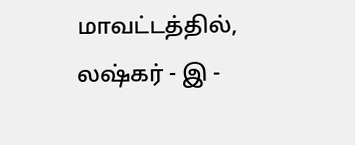மாவட்டத்தில், லஷ்கர் - இ -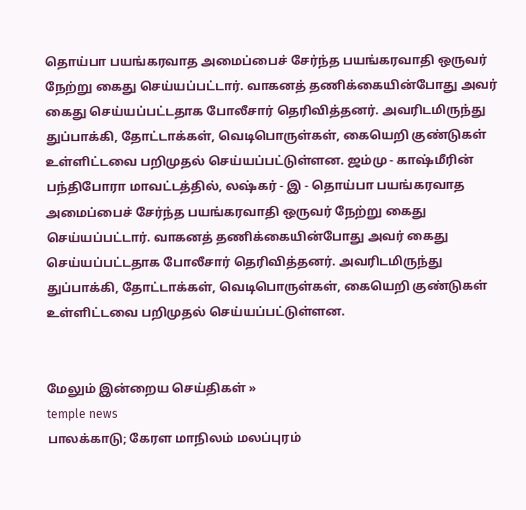தொய்பா பயங்கரவாத அமைப்பைச் சேர்ந்த பயங்கரவாதி ஒருவர் நேற்று கைது செய்யப்பட்டார். வாகனத் தணிக்கையின்போது அவர் கைது செய்யப்பட்டதாக போலீசார் தெரிவித்தனர். அவரிடமிருந்து துப்பாக்கி, தோட்டாக்கள், வெடிபொருள்கள், கையெறி குண்டுகள் உள்ளிட்டவை பறிமுதல் செய்யப்பட்டுள்ளன. ஜம்மு - காஷ்மீரின் பந்திபோரா மாவட்டத்தில், லஷ்கர் - இ - தொய்பா பயங்கரவாத அமைப்பைச் சேர்ந்த பயங்கரவாதி ஒருவர் நேற்று கைது செய்யப்பட்டார். வாகனத் தணிக்கையின்போது அவர் கைது செய்யப்பட்டதாக போலீசார் தெரிவித்தனர். அவரிடமிருந்து துப்பாக்கி, தோட்டாக்கள், வெடிபொருள்கள், கையெறி குண்டுகள் உள்ளிட்டவை பறிமுதல் செய்யப்பட்டுள்ளன.


மேலும் இன்றைய செய்திகள் »
temple news
பாலக்காடு; கேரள மாநிலம் மலப்புரம்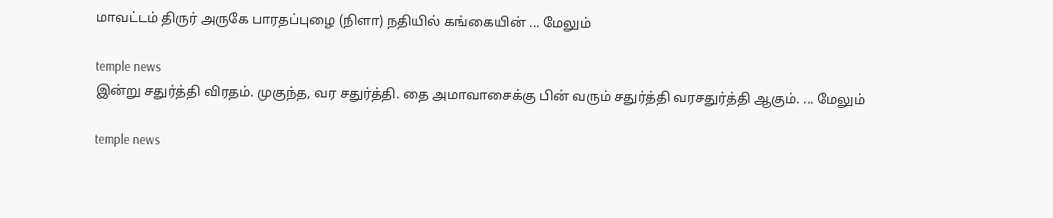மாவட்டம் திருர் அருகே பாரதப்புழை (நிளா) நதியில் கங்கையின் ... மேலும்

temple news
இன்று சதுர்த்தி விரதம். முகுந்த, வர சதுர்த்தி. தை அமாவாசைக்கு பின் வரும் சதுர்த்தி வரசதுர்த்தி ஆகும். ... மேலும்

temple news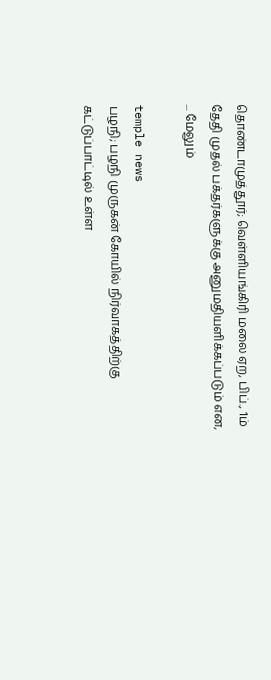தொண்டாமுத்தூர்; வெள்ளியங்கிரி மலை ஏற, பிப்., 1ம் தேதி முதல் பக்தர்களுக்கு அனுமதியளிக்கப்படும் என, ... மேலும்

temple news
பழநி; பழநி முருகன் கோயில் நிர்வாகத்திற்கு கட்டுப்பாட்டில் உள்ள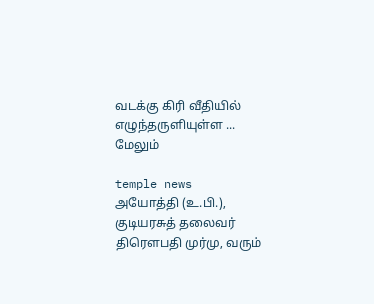வடக்கு கிரி வீதியில் எழுந்தருளியுள்ள ... மேலும்

temple news
அயோத்தி (உ.பி.), குடியரசுத் தலைவர் திரௌபதி முர்மு, வரும்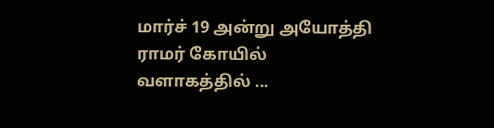மார்ச் 19 அன்று அயோத்தி ராமர் கோயில் வளாகத்தில் ...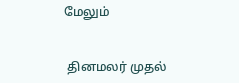மேலும்


 தினமலர் முதல்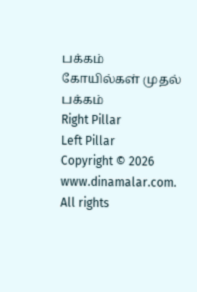பக்கம்   கோயில்கள் முதல் பக்கம்
Right Pillar
Left Pillar
Copyright © 2026 www.dinamalar.com. All rights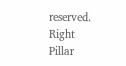reserved.
Right Pillar